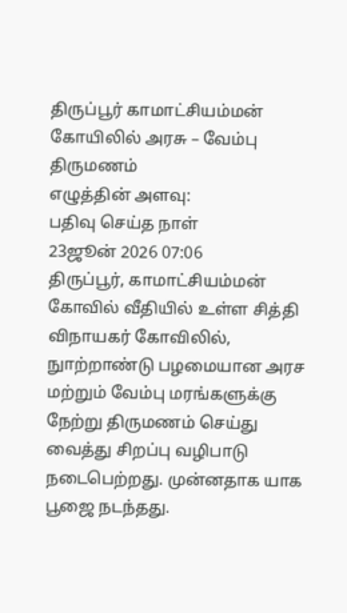திருப்பூர் காமாட்சியம்மன் கோயிலில் அரசு – வேம்பு திருமணம்
எழுத்தின் அளவு:
பதிவு செய்த நாள்
23ஜூன் 2026 07:06
திருப்பூர், காமாட்சியம்மன் கோவில் வீதியில் உள்ள சித்தி விநாயகர் கோவிலில், நுாற்றாண்டு பழமையான அரச மற்றும் வேம்பு மரங்களுக்கு நேற்று திருமணம் செய்து வைத்து சிறப்பு வழிபாடு நடைபெற்றது. முன்னதாக யாக பூஜை நடந்தது.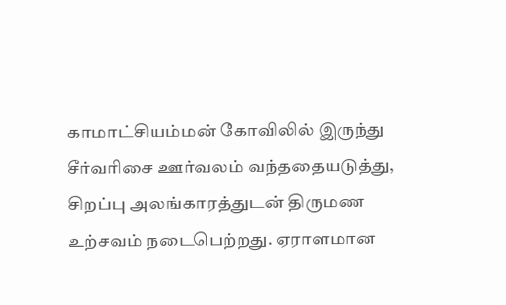காமாட்சியம்மன் கோவிலில் இருந்து சீர்வரிசை ஊர்வலம் வந்ததையடுத்து, சிறப்பு அலங்காரத்துடன் திருமண உற்சவம் நடைபெற்றது. ஏராளமான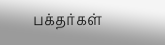பக்தர்கள்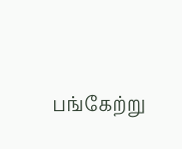பங்கேற்று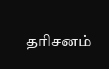தரிசனம்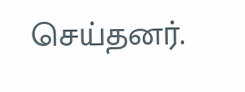செய்தனர்.